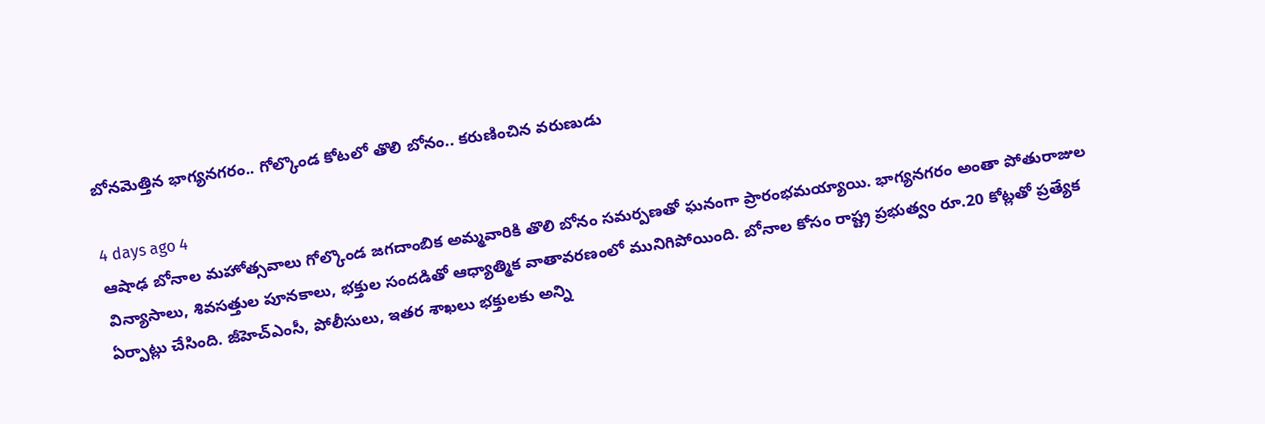బోనమెత్తిన భాగ్యనగరం.. గోల్కొండ కోటలో తొలి బోనం.. కరుణించిన వరుణుడు

4 days ago 4
ఆషాఢ బోనాల మహోత్సవాలు గోల్కొండ జగదాంబిక అమ్మవారికి తొలి బోనం సమర్పణతో ఘనంగా ప్రారంభమయ్యాయి. భాగ్యనగరం అంతా పోతురాజుల విన్యాసాలు, శివసత్తుల పూనకాలు, భక్తుల సందడితో ఆధ్యాత్మిక వాతావరణంలో మునిగిపోయింది. బోనాల కోసం రాష్ట్ర ప్రభుత్వం రూ.20 కోట్లతో ప్రత్యేక ఏర్పాట్లు చేసింది. జీహెచ్‌ఎంసీ, పోలీసులు, ఇతర శాఖలు భక్తులకు అన్ని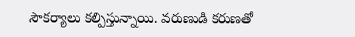సౌకర్యాలు కల్పిస్తున్నాయి. వరుణుడి కరుణతో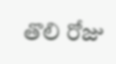తొలి రోజు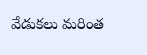వేడుకలు మరింత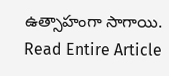ఉత్సాహంగా సాగాయి.
Read Entire Article